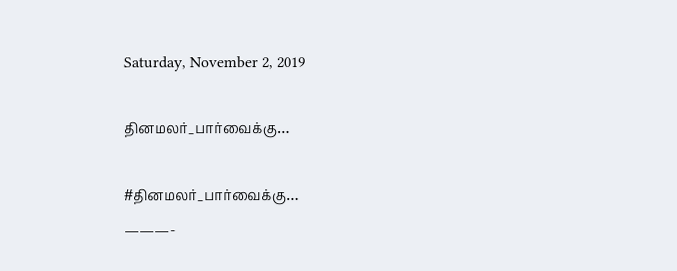Saturday, November 2, 2019

தினமலர்_பார்வைக்கு…

#தினமலர்_பார்வைக்கு…
———-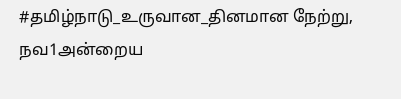#தமிழ்நாடு_உருவான_தினமான நேற்று, நவ1அன்றைய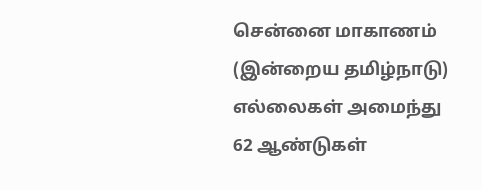சென்னை மாகாணம் (இன்றைய தமிழ்நாடு) எல்லைகள் அமைந்து 62 ஆண்டுகள்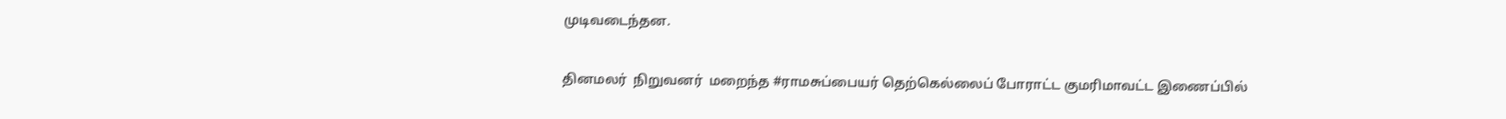முடிவடைந்தன.

தினமலர்  நிறுவனர்  மறைந்த #ராமசுப்பையர் தெற்கெல்லைப் போராட்ட குமரிமாவட்ட இணைப்பில்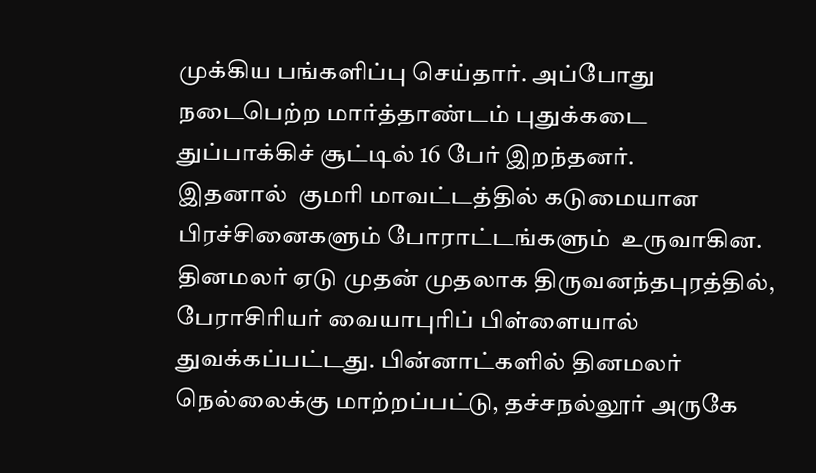முக்கிய பங்களிப்பு செய்தார். அப்போது நடைபெற்ற மார்த்தாண்டம் புதுக்கடை துப்பாக்கிச் சூட்டில் 16 பேர் இறந்தனர்.
இதனால்  குமரி மாவட்டத்தில் கடுமையான  பிரச்சினைகளும் போராட்டங்களும்  உருவாகின. தினமலர் ஏடு முதன் முதலாக திருவனந்தபுரத்தில், பேராசிரியர் வையாபுரிப் பிள்ளையால் துவக்கப்பட்டது. பின்னாட்களில் தினமலர் நெல்லைக்கு மாற்றப்பட்டு, தச்சநல்லூர் அருகே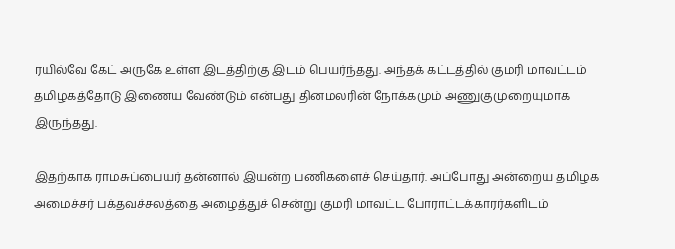ரயில்வே கேட் அருகே உள்ள இடத்திற்கு இடம் பெயர்ந்தது. அந்தக் கட்டத்தில் குமரி மாவட்டம் தமிழகத்தோடு இணைய வேண்டும் என்பது தினமலரின் நோக்கமும் அணுகுமுறையுமாக இருந்தது.

இதற்காக ராமசுப்பையர் தன்னால் இயன்ற பணிகளைச் செய்தார். அப்போது அன்றைய தமிழக அமைச்சர் பக்தவச்சலத்தை அழைத்துச் சென்று குமரி மாவட்ட போராட்டக்காரர்களிடம்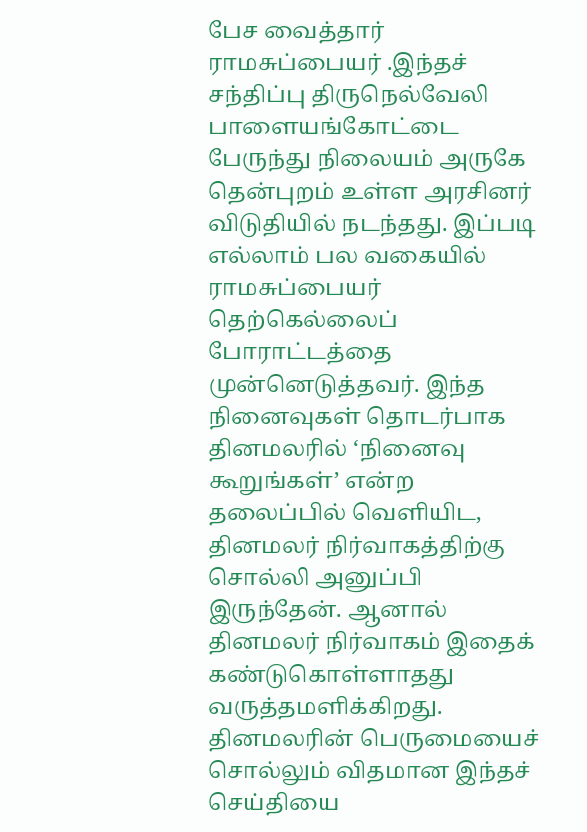பேச வைத்தார் ராமசுப்பையர் .இந்தச் சந்திப்பு திருநெல்வேலி பாளையங்கோட்டை பேருந்து நிலையம் அருகே தென்புறம் உள்ள அரசினர் விடுதியில் நடந்தது. இப்படி எல்லாம் பல வகையில் ராமசுப்பையர் தெற்கெல்லைப் போராட்டத்தை முன்னெடுத்தவர். இந்த நினைவுகள் தொடர்பாக தினமலரில் ‘நினைவு கூறுங்கள்’ என்ற தலைப்பில் வெளியிட, தினமலர் நிர்வாகத்திற்கு சொல்லி அனுப்பி இருந்தேன். ஆனால் தினமலர் நிர்வாகம் இதைக் கண்டுகொள்ளாதது வருத்தமளிக்கிறது. தினமலரின் பெருமையைச் சொல்லும் விதமான இந்தச் செய்தியை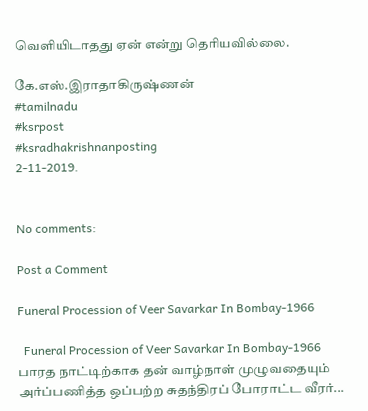வெளியிடாதது ஏன் என்று தெரியவில்லை.

கே.எஸ்.இராதாகிருஷ்ணன்
#tamilnadu
#ksrpost
#ksradhakrishnanposting
2-11-2019.


No comments:

Post a Comment

Funeral Procession of Veer Savarkar In Bombay-1966

  Funeral Procession of Veer Savarkar In Bombay-1966 பாரத நாட்டிற்காக தன் வாழ்நாள் முழுவதையும் அர்ப்பணித்த ஒப்பற்ற சுதந்திரப் போராட்ட வீரர்...